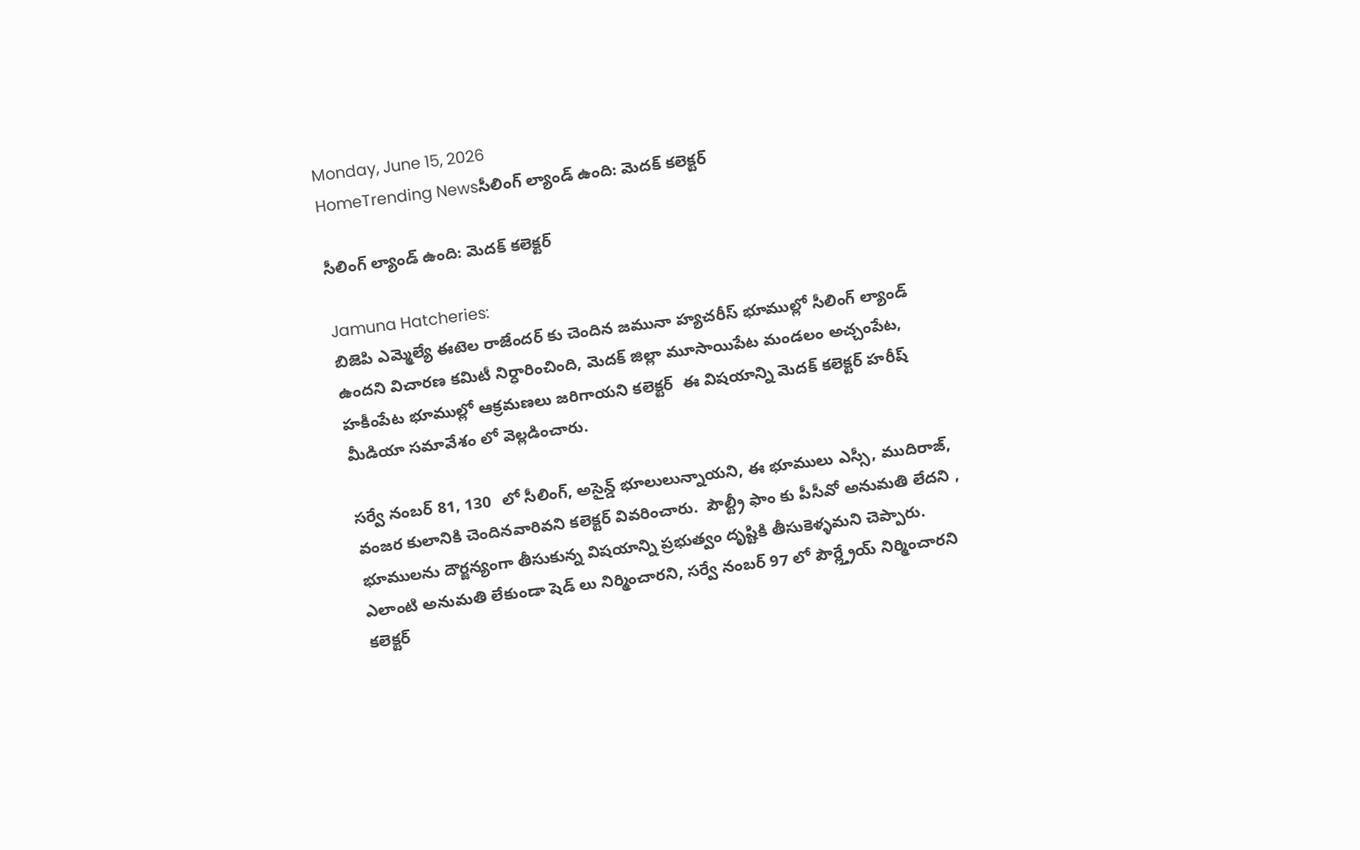Monday, June 15, 2026
HomeTrending Newsసీలింగ్ ల్యాండ్ ఉంది: మెదక్ కలెక్టర్

సీలింగ్ ల్యాండ్ ఉంది: మెదక్ కలెక్టర్

Jamuna Hatcheries:
బిజెపి ఎమ్మెల్యే ఈటెల రాజేందర్ కు చెందిన జమునా హ్యచరీస్ భూముల్లో సీలింగ్ ల్యాండ్ ఉందని విచారణ కమిటీ నిర్ధారించింది, మెదక్ జిల్లా మూసాయిపేట మండలం అచ్చంపేట, హకీంపేట భూముల్లో ఆక్రమణలు జరిగాయని కలెక్టర్  ఈ విషయాన్ని మెదక్ కలెక్టర్ హరీష్ మీడియా సమావేశం లో వెల్లడించారు.

సర్వే నంబర్ 81, 130  లో సీలింగ్, అసైన్డ్ భూలులున్నాయని, ఈ భూములు ఎస్సీ, ముదిరాజ్, వంజర కులానికి చెందినవారివని కలెక్టర్ వివరించారు.  పౌల్ట్రీ ఫాం కు పీసీవో అనుమతి లేదని , భూములను దౌర్జన్యంగా తీసుకున్న విషయాన్ని ప్రభుత్వం దృష్టికి తీసుకెళ్ళమని చెప్పారు.  ఎలాంటి అనుమతి లేకుండా షెడ్ లు నిర్మించారని, సర్వే నంబర్ 97 లో పౌర్ల్త్రేయ్ నిర్మించారని కలెక్టర్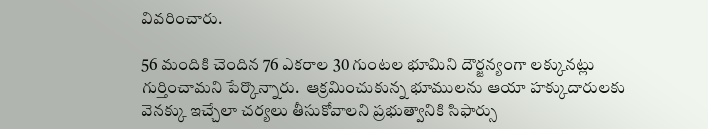వివరించారు.

56 మందికి చెందిన 76 ఎకరాల 30 గుంటల భూమిని దౌర్జన్యంగా లక్కునట్లు గుర్తించామని పేర్కొన్నారు.  ఆక్రమించుకున్న భూములను ఆయా హక్కుదారులకు వెనక్కు ఇచ్చేలా చర్యలు తీసుకోవాలని ప్రభుత్వానికి సిఫార్సు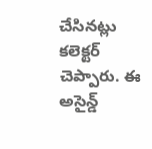చేసినట్లు కలెక్టర్ చెప్పారు. ఈ అసైన్డ్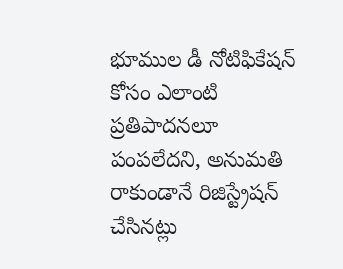భూముల డీ నోటిఫికేషన్ కోసం ఎలాంటి ప్రతిపాదనలూ పంపలేదని, అనుమతి రాకుండానే రిజిస్ట్రేషన్ చేసినట్లు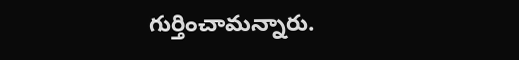గుర్తించామన్నారు.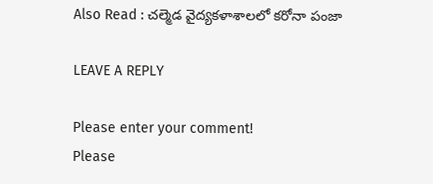Also Read : చల్మెడ వైద్యకళాశాలలో కరోనా పంజా

LEAVE A REPLY

Please enter your comment!
Please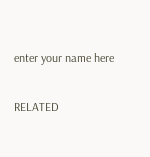enter your name here

RELATED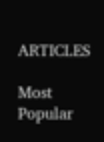ARTICLES

Most Popular